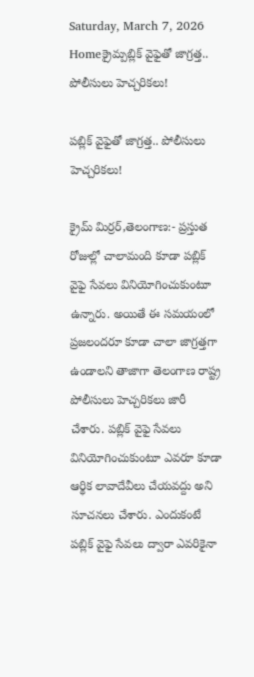Saturday, March 7, 2026
Homeక్రైమ్పబ్లిక్ వైఫైతో జాగ్రత్త.. పోలీసులు హెచ్చరికలు!

పబ్లిక్ వైఫైతో జాగ్రత్త.. పోలీసులు హెచ్చరికలు!

క్రైమ్ మిర్రర్,తెలంగాణ:- ప్రస్తుత రోజుల్లో చాలామంది కూడా పబ్లిక్ వైఫై సేవలు వినియోగించుకుంటూ ఉన్నారు. అయితే ఈ సమయంలో ప్రజలందరూ కూడా చాలా జాగ్రత్తగా ఉండాలని తాజాగా తెలంగాణ రాష్ట్ర పోలీసులు హెచ్చరికలు జారీ చేశారు. పబ్లిక్ వైఫై సేవలు వినియోగించుకుంటూ ఎవరూ కూడా ఆర్థిక లావాదేవీలు చేయవద్దు అని సూచనలు చేశారు. ఎందుకంటే పబ్లిక్ వైఫై సేవలు ద్వారా ఎవరికైనా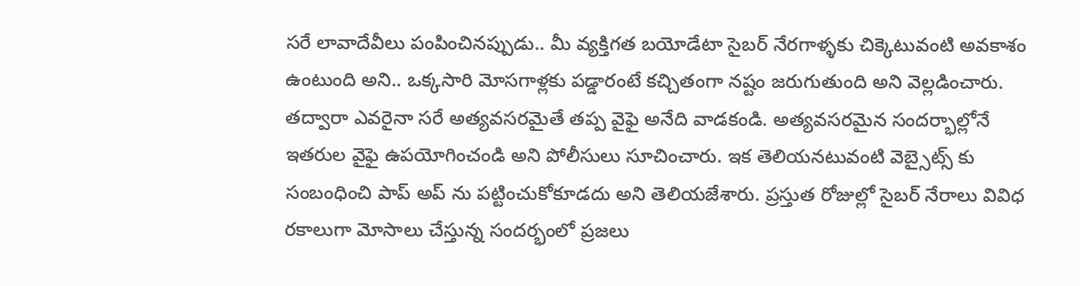సరే లావాదేవీలు పంపించినప్పుడు.. మీ వ్యక్తిగత బయోడేటా సైబర్ నేరగాళ్ళకు చిక్కెటువంటి అవకాశం ఉంటుంది అని.. ఒక్కసారి మోసగాళ్లకు పడ్డారంటే కచ్చితంగా నష్టం జరుగుతుంది అని వెల్లడించారు. తద్వారా ఎవరైనా సరే అత్యవసరమైతే తప్ప వైఫై అనేది వాడకండి. అత్యవసరమైన సందర్భాల్లోనే ఇతరుల వైఫై ఉపయోగించండి అని పోలీసులు సూచించారు. ఇక తెలియనటువంటి వెబ్సైట్స్ కు సంబంధించి పాప్ అప్ ను పట్టించుకోకూడదు అని తెలియజేశారు. ప్రస్తుత రోజుల్లో సైబర్ నేరాలు వివిధ రకాలుగా మోసాలు చేస్తున్న సందర్భంలో ప్రజలు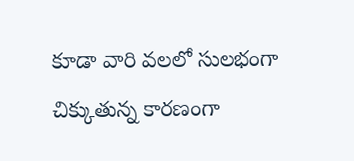కూడా వారి వలలో సులభంగా చిక్కుతున్న కారణంగా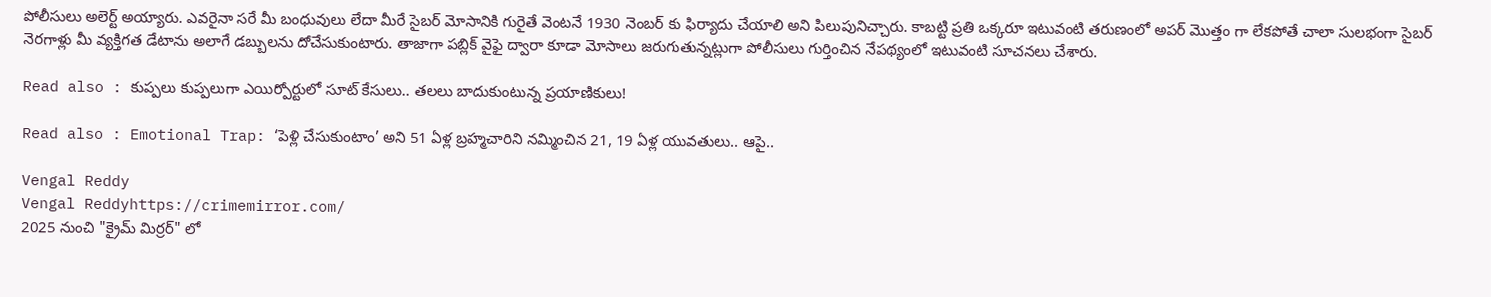పోలీసులు అలెర్ట్ అయ్యారు. ఎవరైనా సరే మీ బంధువులు లేదా మీరే సైబర్ మోసానికి గురైతే వెంటనే 1930 నెంబర్ కు ఫిర్యాదు చేయాలి అని పిలుపునిచ్చారు. కాబట్టి ప్రతి ఒక్కరూ ఇటువంటి తరుణంలో అపర్ మొత్తం గా లేకపోతే చాలా సులభంగా సైబర్ నెరగాళ్లు మీ వ్యక్తిగత డేటాను అలాగే డబ్బులను దోచేసుకుంటారు. తాజాగా పబ్లిక్ వైఫై ద్వారా కూడా మోసాలు జరుగుతున్నట్లుగా పోలీసులు గుర్తించిన నేపథ్యంలో ఇటువంటి సూచనలు చేశారు.

Read also : కుప్పలు కుప్పలుగా ఎయిర్పోర్టులో సూట్ కేసులు.. తలలు బాదుకుంటున్న ప్రయాణికులు!

Read also : Emotional Trap: ‘పెళ్లి చేసుకుంటాం’ అని 51 ఏళ్ల బ్రహ్మచారిని నమ్మించిన 21, 19 ఏళ్ల యువతులు.. ఆపై..

Vengal Reddy
Vengal Reddyhttps://crimemirror.com/
2025 నుంచి "క్రైమ్ మిర్రర్" లో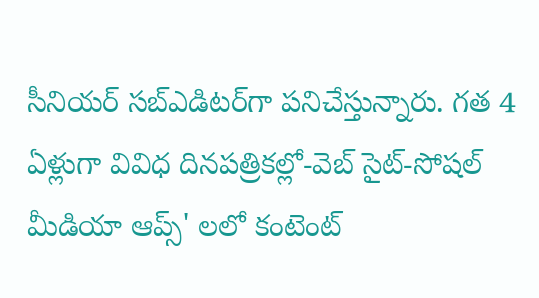సీనియర్ సబ్‌ఎడిటర్‌గా పనిచేస్తున్నారు. గత 4 ఏళ్లుగా వివిధ దినపత్రికల్లో-వెబ్ సైట్-సోషల్ మీడియా ఆప్స్' లలో కంటెంట్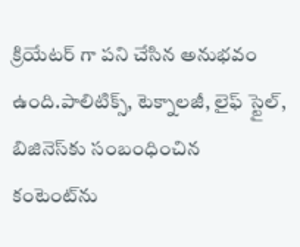క్రియేటర్ గా పని చేసిన అనుభవం ఉంది.పాలిటిక్స్‌, టెక్నాలజీ, లైఫ్‌ స్టైల్‌, బిజినెస్‌కు సంబంధించిన కంటెంట్‌ను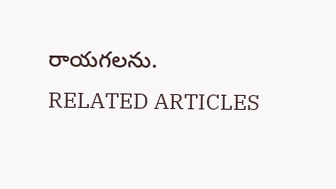రాయగలను.
RELATED ARTICLES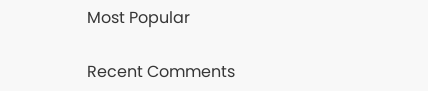Most Popular

Recent Comments